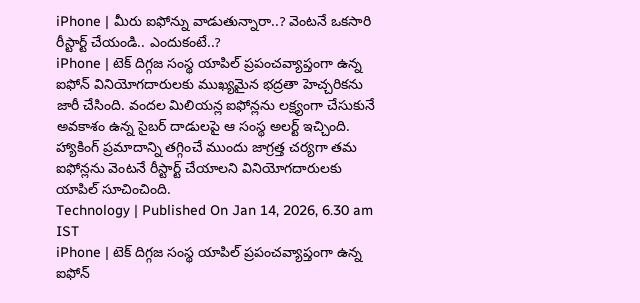iPhone | మీరు ఐఫోన్ను వాడుతున్నారా..? వెంటనే ఒకసారి రీస్టార్ట్ చేయండి.. ఎందుకంటే..?
iPhone | టెక్ దిగ్గజ సంస్థ యాపిల్ ప్రపంచవ్యాప్తంగా ఉన్న ఐఫోన్ వినియోగదారులకు ముఖ్యమైన భద్రతా హెచ్చరికను జారీ చేసింది. వందల మిలియన్ల ఐఫోన్లను లక్ష్యంగా చేసుకునే అవకాశం ఉన్న సైబర్ దాడులపై ఆ సంస్థ అలర్ట్ ఇచ్చింది. హ్యాకింగ్ ప్రమాదాన్ని తగ్గించే ముందు జాగ్రత్త చర్యగా తమ ఐఫోన్లను వెంటనే రీస్టార్ట్ చేయాలని వినియోగదారులకు యాపిల్ సూచించింది.
Technology | Published On Jan 14, 2026, 6.30 am IST
iPhone | టెక్ దిగ్గజ సంస్థ యాపిల్ ప్రపంచవ్యాప్తంగా ఉన్న ఐఫోన్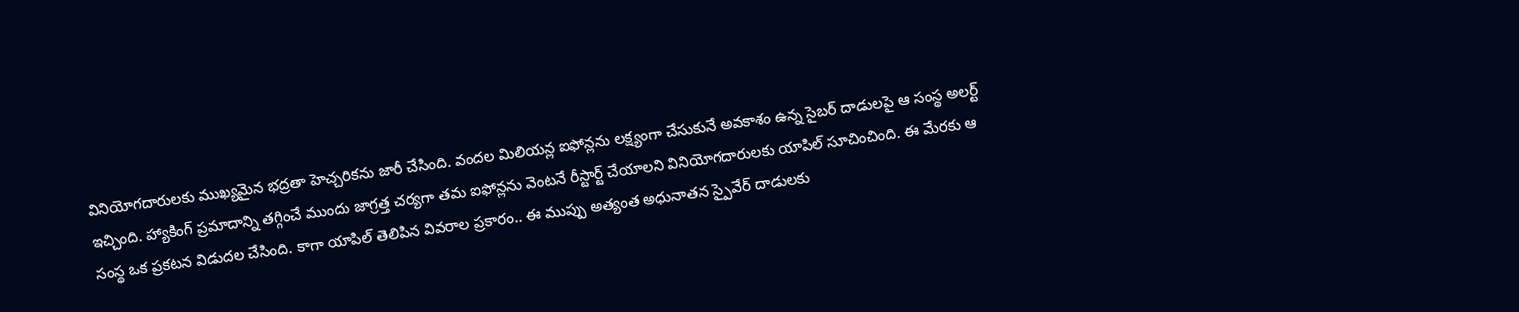వినియోగదారులకు ముఖ్యమైన భద్రతా హెచ్చరికను జారీ చేసింది. వందల మిలియన్ల ఐఫోన్లను లక్ష్యంగా చేసుకునే అవకాశం ఉన్న సైబర్ దాడులపై ఆ సంస్థ అలర్ట్ ఇచ్చింది. హ్యాకింగ్ ప్రమాదాన్ని తగ్గించే ముందు జాగ్రత్త చర్యగా తమ ఐఫోన్లను వెంటనే రీస్టార్ట్ చేయాలని వినియోగదారులకు యాపిల్ సూచించింది. ఈ మేరకు ఆ సంస్థ ఒక ప్రకటన విడుదల చేసింది. కాగా యాపిల్ తెలిపిన వివరాల ప్రకారం.. ఈ ముప్పు అత్యంత అధునాతన స్పైవేర్ దాడులకు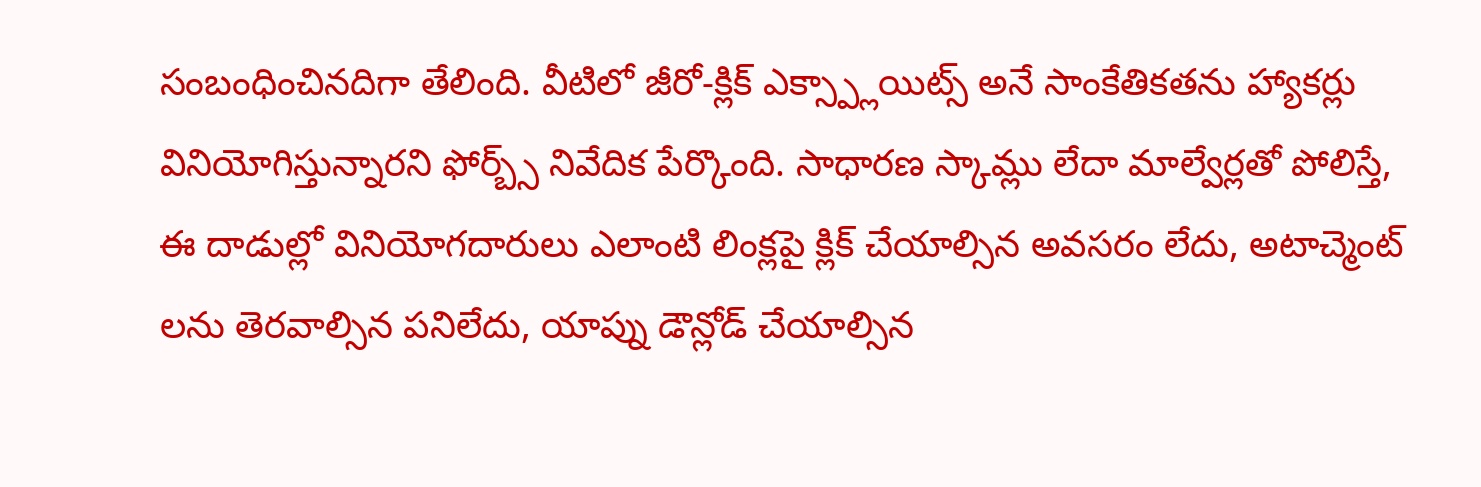సంబంధించినదిగా తేలింది. వీటిలో జీరో-క్లిక్ ఎక్స్ప్లాయిట్స్ అనే సాంకేతికతను హ్యాకర్లు వినియోగిస్తున్నారని ఫోర్బ్స్ నివేదిక పేర్కొంది. సాధారణ స్కామ్లు లేదా మాల్వేర్లతో పోలిస్తే, ఈ దాడుల్లో వినియోగదారులు ఎలాంటి లింక్లపై క్లిక్ చేయాల్సిన అవసరం లేదు, అటాచ్మెంట్ లను తెరవాల్సిన పనిలేదు, యాప్ను డౌన్లోడ్ చేయాల్సిన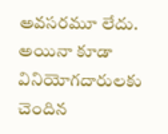అవసరమూ లేదు. అయినా కూడా వినియోగదారులకు చెందిన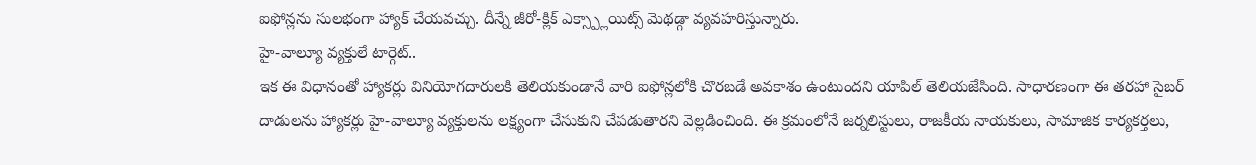ఐఫోన్లను సులభంగా హ్యాక్ చేయవచ్చు. దీన్నే జీరో-క్లిక్ ఎక్స్ప్లాయిట్స్ మెథడ్గా వ్యవహరిస్తున్నారు.
హై-వాల్యూ వ్యక్తులే టార్గెట్..
ఇక ఈ విధానంతో హ్యాకర్లు వినియోగదారులకి తెలియకుండానే వారి ఐఫోన్లలోకి చొరబడే అవకాశం ఉంటుందని యాపిల్ తెలియజేసింది. సాధారణంగా ఈ తరహా సైబర్ దాడులను హ్యాకర్లు హై-వాల్యూ వ్యక్తులను లక్ష్యంగా చేసుకుని చేపడుతారని వెల్లడించింది. ఈ క్రమంలోనే జర్నలిస్టులు, రాజకీయ నాయకులు, సామాజిక కార్యకర్తలు,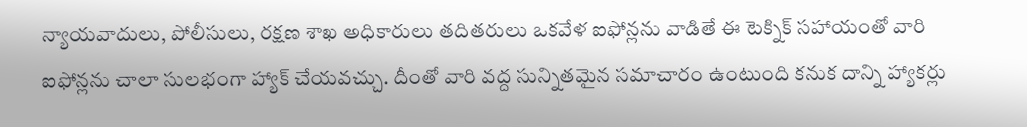న్యాయవాదులు, పోలీసులు, రక్షణ శాఖ అధికారులు తదితరులు ఒకవేళ ఐఫోన్లను వాడితే ఈ టెక్నిక్ సహాయంతో వారి ఐఫోన్లను చాలా సులభంగా హ్యాక్ చేయవచ్చు. దీంతో వారి వద్ద సున్నితమైన సమాచారం ఉంటుంది కనుక దాన్ని హ్యాకర్లు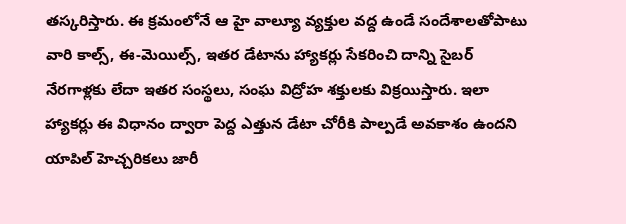తస్కరిస్తారు. ఈ క్రమంలోనే ఆ హై వాల్యూ వ్యక్తుల వద్ద ఉండే సందేశాలతోపాటు వారి కాల్స్, ఈ-మెయిల్స్, ఇతర డేటాను హ్యాకర్లు సేకరించి దాన్ని సైబర్ నేరగాళ్లకు లేదా ఇతర సంస్థలు, సంఘ విద్రోహ శక్తులకు విక్రయిస్తారు. ఇలా హ్యాకర్లు ఈ విధానం ద్వారా పెద్ద ఎత్తున డేటా చోరీకి పాల్పడే అవకాశం ఉందని యాపిల్ హెచ్చరికలు జారీ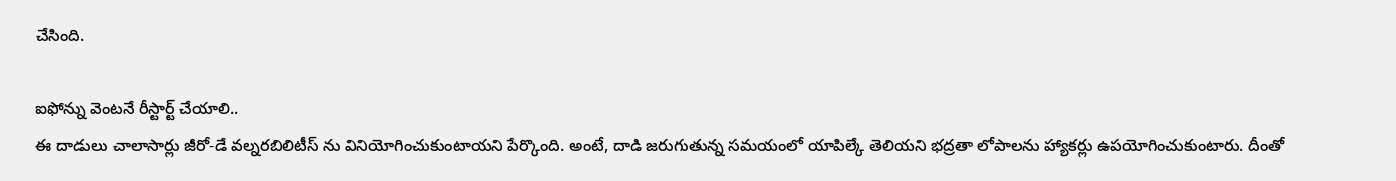చేసింది.

ఐఫోన్ను వెంటనే రీస్టార్ట్ చేయాలి..
ఈ దాడులు చాలాసార్లు జీరో-డే వల్నరబిలిటీస్ ను వినియోగించుకుంటాయని పేర్కొంది. అంటే, దాడి జరుగుతున్న సమయంలో యాపిల్కే తెలియని భద్రతా లోపాలను హ్యాకర్లు ఉపయోగించుకుంటారు. దీంతో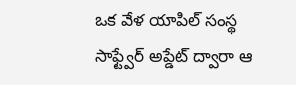ఒక వేళ యాపిల్ సంస్థ సాఫ్ట్వేర్ అప్డేట్ ద్వారా ఆ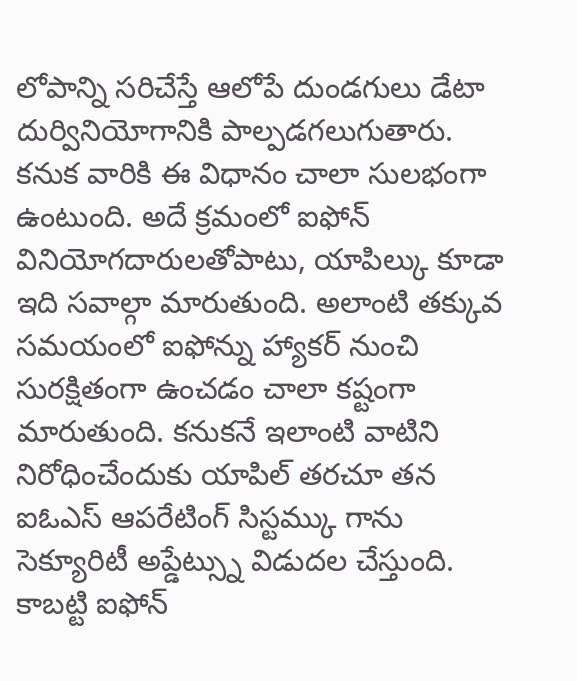లోపాన్ని సరిచేస్తే ఆలోపే దుండగులు డేటా దుర్వినియోగానికి పాల్పడగలుగుతారు. కనుక వారికి ఈ విధానం చాలా సులభంగా ఉంటుంది. అదే క్రమంలో ఐఫోన్ వినియోగదారులతోపాటు, యాపిల్కు కూడా ఇది సవాల్గా మారుతుంది. అలాంటి తక్కువ సమయంలో ఐఫోన్ను హ్యాకర్ నుంచి సురక్షితంగా ఉంచడం చాలా కష్టంగా మారుతుంది. కనుకనే ఇలాంటి వాటిని నిరోధించేందుకు యాపిల్ తరచూ తన ఐఓఎస్ ఆపరేటింగ్ సిస్టమ్కు గాను సెక్యూరిటీ అప్డేట్స్ను విడుదల చేస్తుంది. కాబట్టి ఐఫోన్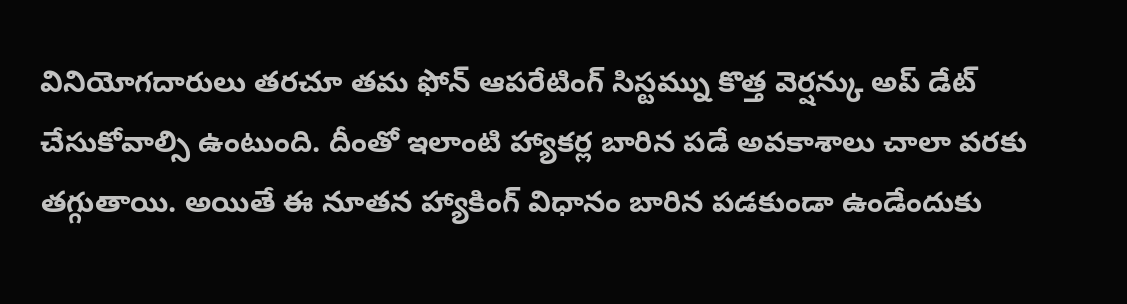వినియోగదారులు తరచూ తమ ఫోన్ ఆపరేటింగ్ సిస్టమ్ను కొత్త వెర్షన్కు అప్ డేట్ చేసుకోవాల్సి ఉంటుంది. దీంతో ఇలాంటి హ్యాకర్ల బారిన పడే అవకాశాలు చాలా వరకు తగ్గుతాయి. అయితే ఈ నూతన హ్యాకింగ్ విధానం బారిన పడకుండా ఉండేందుకు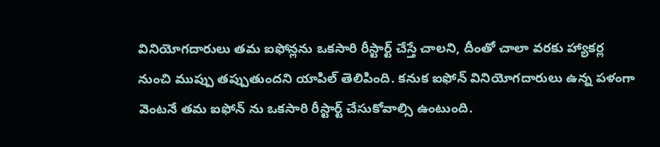వినియోగదారులు తమ ఐఫోన్లను ఒకసారి రీస్టార్ట్ చేస్తే చాలని, దీంతో చాలా వరకు హ్యాకర్ల నుంచి ముప్పు తప్పుతుందని యాపిల్ తెలిపింది. కనుక ఐఫోన్ వినియోగదారులు ఉన్న పళంగా వెంటనే తమ ఐఫోన్ ను ఒకసారి రీస్టార్ట్ చేసుకోవాల్సి ఉంటుంది.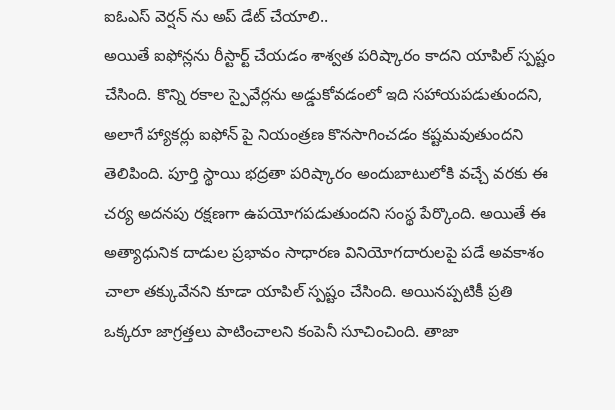ఐఓఎస్ వెర్షన్ ను అప్ డేట్ చేయాలి..
అయితే ఐఫోన్లను రీస్టార్ట్ చేయడం శాశ్వత పరిష్కారం కాదని యాపిల్ స్పష్టం చేసింది. కొన్ని రకాల స్పైవేర్లను అడ్డుకోవడంలో ఇది సహాయపడుతుందని, అలాగే హ్యాకర్లు ఐఫోన్ పై నియంత్రణ కొనసాగించడం కష్టమవుతుందని తెలిపింది. పూర్తి స్థాయి భద్రతా పరిష్కారం అందుబాటులోకి వచ్చే వరకు ఈ చర్య అదనపు రక్షణగా ఉపయోగపడుతుందని సంస్థ పేర్కొంది. అయితే ఈ అత్యాధునిక దాడుల ప్రభావం సాధారణ వినియోగదారులపై పడే అవకాశం చాలా తక్కువేనని కూడా యాపిల్ స్పష్టం చేసింది. అయినప్పటికీ ప్రతి ఒక్కరూ జాగ్రత్తలు పాటించాలని కంపెనీ సూచించింది. తాజా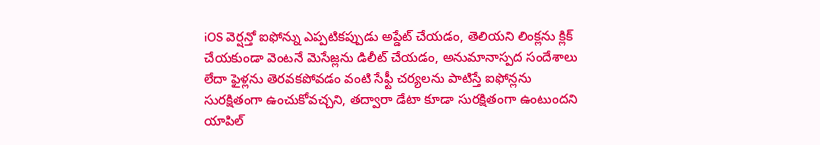iOS వెర్షన్తో ఐఫోన్ను ఎప్పటికప్పుడు అప్డేట్ చేయడం, తెలియని లింక్లను క్లిక్ చేయకుండా వెంటనే మెసేజ్లను డిలీట్ చేయడం, అనుమానాస్పద సందేశాలు లేదా ఫైళ్లను తెరవకపోవడం వంటి సేఫ్టీ చర్యలను పాటిస్తే ఐఫోన్లను సురక్షితంగా ఉంచుకోవచ్చని, తద్వారా డేటా కూడా సురక్షితంగా ఉంటుందని యాపిల్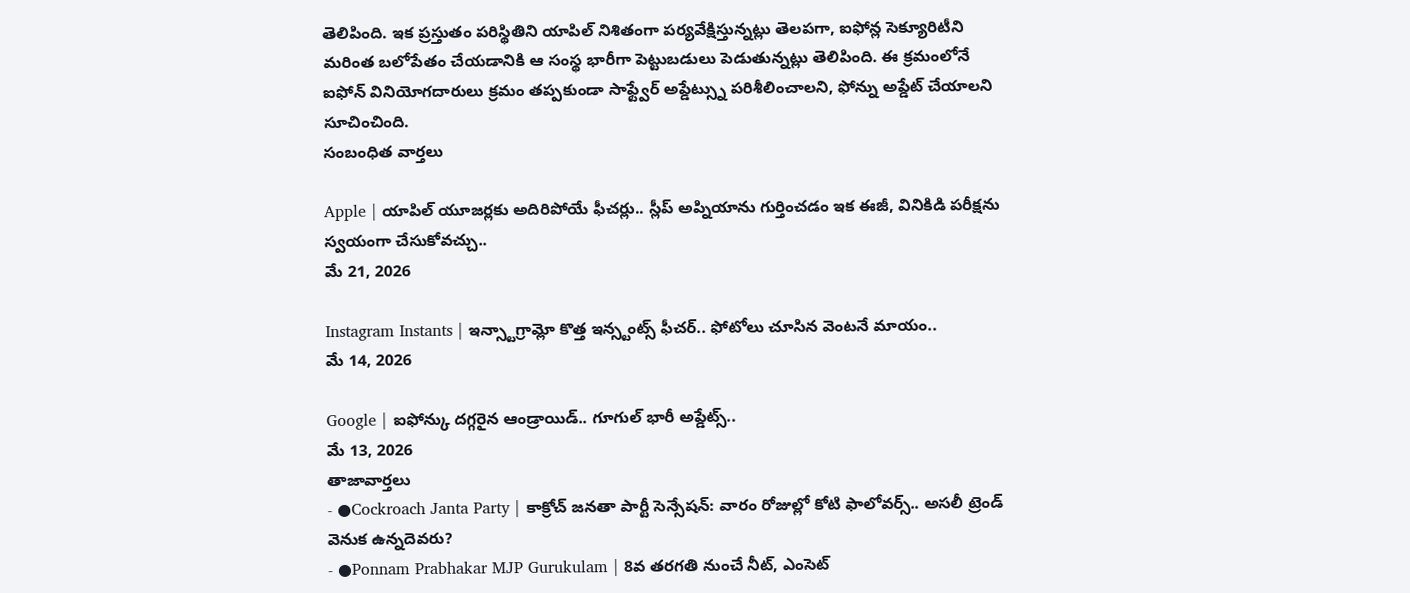తెలిపింది. ఇక ప్రస్తుతం పరిస్థితిని యాపిల్ నిశితంగా పర్యవేక్షిస్తున్నట్లు తెలపగా, ఐఫోన్ల సెక్యూరిటీని మరింత బలోపేతం చేయడానికి ఆ సంస్థ భారీగా పెట్టుబడులు పెడుతున్నట్లు తెలిపింది. ఈ క్రమంలోనే ఐఫోన్ వినియోగదారులు క్రమం తప్పకుండా సాఫ్ట్వేర్ అప్డేట్స్ను పరిశీలించాలని, ఫోన్ను అప్డేట్ చేయాలని సూచించింది.
సంబంధిత వార్తలు

Apple | యాపిల్ యూజర్లకు అదిరిపోయే ఫీచర్లు.. స్లీప్ అప్నియాను గుర్తించడం ఇక ఈజీ, వినికిడి పరీక్షను స్వయంగా చేసుకోవచ్చు..
మే 21, 2026

Instagram Instants | ఇన్స్టాగ్రామ్లో కొత్త ఇన్స్టంట్స్ ఫీచర్.. ఫోటోలు చూసిన వెంటనే మాయం..
మే 14, 2026

Google | ఐఫోన్కు దగ్గరైన ఆండ్రాయిడ్.. గూగుల్ భారీ అప్డేట్స్..
మే 13, 2026
తాజావార్తలు
- ●Cockroach Janta Party | కాక్రోచ్ జనతా పార్టీ సెన్సేషన్: వారం రోజుల్లో కోటి ఫాలోవర్స్.. అసలీ ట్రెండ్ వెనుక ఉన్నదెవరు?
- ●Ponnam Prabhakar MJP Gurukulam | 8వ తరగతి నుంచే నీట్, ఎంసెట్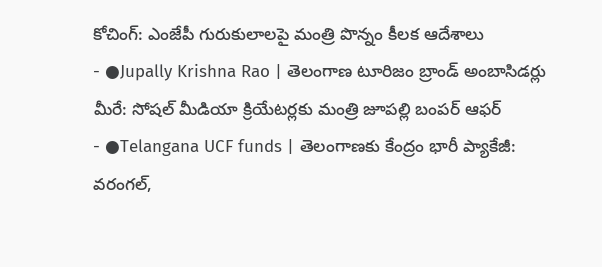కోచింగ్: ఎంజేపీ గురుకులాలపై మంత్రి పొన్నం కీలక ఆదేశాలు
- ●Jupally Krishna Rao | తెలంగాణ టూరిజం బ్రాండ్ అంబాసిడర్లు మీరే: సోషల్ మీడియా క్రియేటర్లకు మంత్రి జూపల్లి బంపర్ ఆఫర్
- ●Telangana UCF funds | తెలంగాణకు కేంద్రం భారీ ప్యాకేజీ: వరంగల్,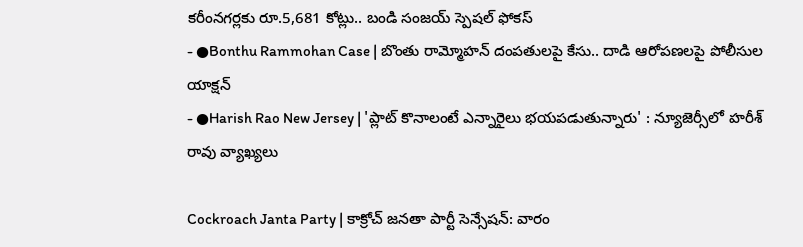కరీంనగర్లకు రూ.5,681 కోట్లు.. బండి సంజయ్ స్పెషల్ ఫోకస్
- ●Bonthu Rammohan Case | బొంతు రామ్మోహన్ దంపతులపై కేసు.. దాడి ఆరోపణలపై పోలీసుల యాక్షన్
- ●Harish Rao New Jersey | 'ప్లాట్ కొనాలంటే ఎన్నారైలు భయపడుతున్నారు' : న్యూజెర్సీలో హరీశ్ రావు వ్యాఖ్యలు

Cockroach Janta Party | కాక్రోచ్ జనతా పార్టీ సెన్సేషన్: వారం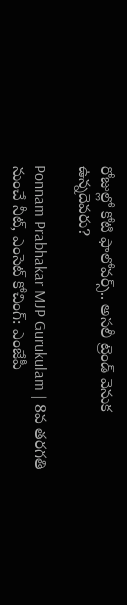రోజుల్లో కోటి ఫాలోవర్స్.. అసలీ ట్రెండ్ వెనుక ఉన్నదెవరు?

Ponnam Prabhakar MJP Gurukulam | 8వ తరగతి నుంచే నీట్, ఎంసెట్ కోచింగ్: ఎంజేపీ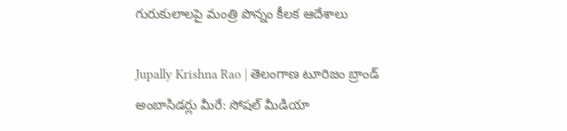గురుకులాలపై మంత్రి పొన్నం కీలక ఆదేశాలు

Jupally Krishna Rao | తెలంగాణ టూరిజం బ్రాండ్ అంబాసిడర్లు మీరే: సోషల్ మీడియా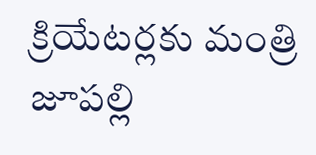క్రియేటర్లకు మంత్రి జూపల్లి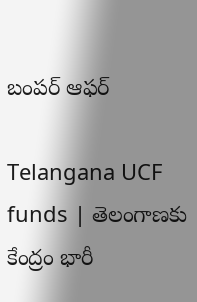బంపర్ ఆఫర్

Telangana UCF funds | తెలంగాణకు కేంద్రం భారీ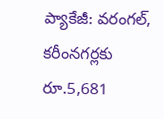ప్యాకేజీ: వరంగల్, కరీంనగర్లకు రూ.5,681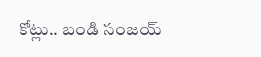కోట్లు.. బండి సంజయ్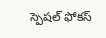స్పెషల్ ఫోకస్